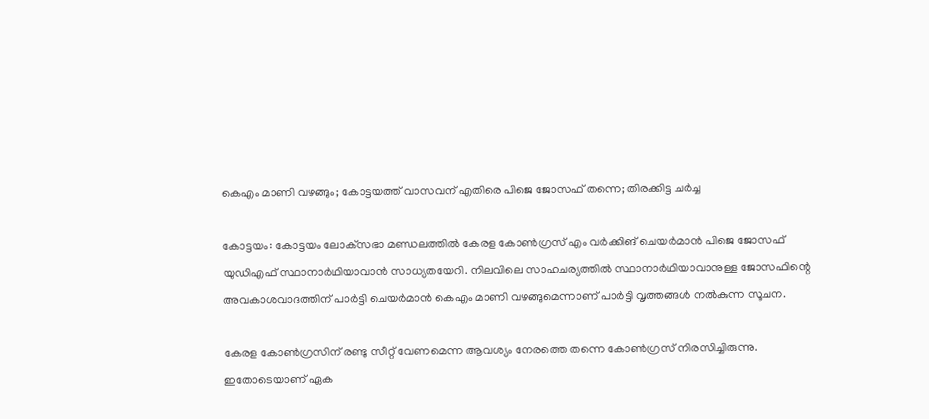കെഎം മാണി വഴങ്ങും; കോട്ടയത്ത് വാസവന് എതിരെ പിജെ ജോസഫ് തന്നെ; തിരക്കിട്ട ചര്‍ച്ച

കോട്ടയം: കോട്ടയം ലോക്‌സഭാ മണ്ഡലത്തില്‍ കേരള കോണ്‍ഗ്രസ് എം വര്‍ക്കിങ് ചെയര്‍മാന്‍ പിജെ ജോസഫ് യുഡിഎഫ് സ്ഥാനാര്‍ഥിയാവാന്‍ സാധ്യതയേറി. നിലവിലെ സാഹചര്യത്തില്‍ സ്ഥാനാര്‍ഥിയാവാനുള്ള ജോസഫിന്റെ അവകാശവാദത്തിന് പാര്‍ട്ടി ചെയര്‍മാന്‍ കെഎം മാണി വഴങ്ങുമെന്നാണ് പാര്‍ട്ടി വൃത്തങ്ങള്‍ നല്‍കുന്ന സൂചന.

കേരള കോണ്‍ഗ്രസിന് രണ്ടു സീറ്റ് വേണമെന്ന ആവശ്യം നേരത്തെ തന്നെ കോണ്‍ഗ്രസ് നിരസിച്ചിരുന്നു. ഇതോടെയാണ് ഏക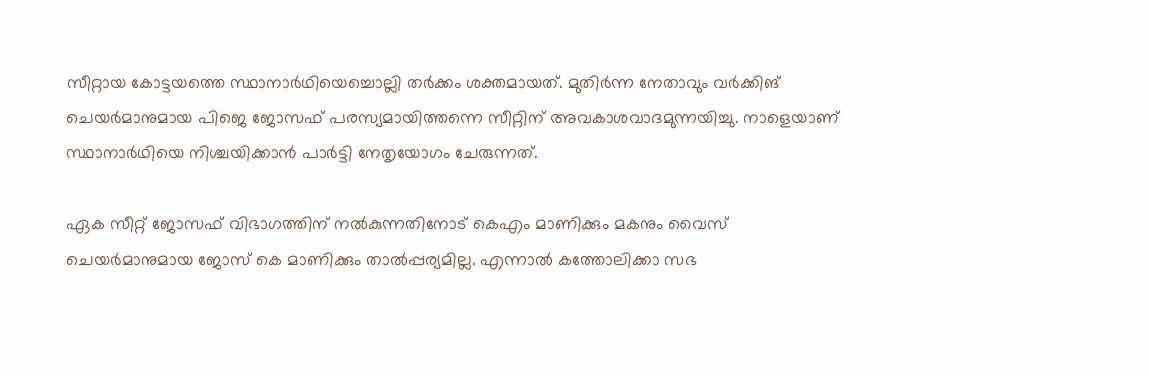സീറ്റായ കോട്ടയത്തെ സ്ഥാനാര്‍ഥിയെച്ചൊല്ലി തര്‍ക്കം ശക്തമായത്. മുതിര്‍ന്ന നേതാവും വര്‍ക്കിങ് ചെയര്‍മാനുമായ പിജെ ജോസഫ് പരസ്യമായിത്തന്നെ സീറ്റിന് അവകാശവാദമുന്നയിച്ചു. നാളെയാണ് സ്ഥാനാര്‍ഥിയെ നിശ്ചയിക്കാന്‍ പാര്‍ട്ടി നേതൃയോഗം ചേരുന്നത്.

ഏക സീറ്റ് ജോസഫ് വിഭാഗത്തിന് നല്‍കുന്നതിനോട് കെഎം മാണിക്കും മകനും വൈസ് ചെയര്‍മാനുമായ ജോസ് കെ മാണിക്കും താല്‍പ്പര്യമില്ല. എന്നാല്‍ കത്തോലിക്കാ സഭ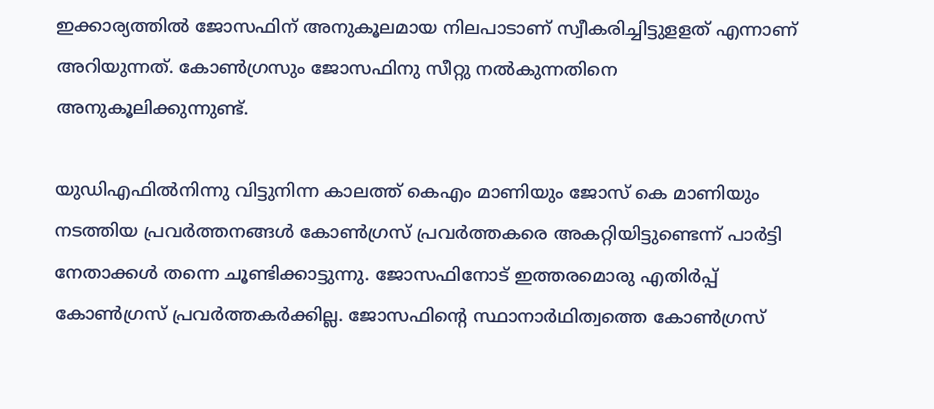ഇക്കാര്യത്തില്‍ ജോസഫിന് അനുകൂലമായ നിലപാടാണ് സ്വീകരിച്ചിട്ടുളളത് എന്നാണ് അറിയുന്നത്. കോണ്‍ഗ്രസും ജോസഫിനു സീറ്റു നല്‍കുന്നതിനെ അനുകൂലിക്കുന്നുണ്ട്.

യുഡിഎഫില്‍നിന്നു വിട്ടുനിന്ന കാലത്ത് കെഎം മാണിയും ജോസ് കെ മാണിയും നടത്തിയ പ്രവര്‍ത്തനങ്ങള്‍ കോണ്‍ഗ്രസ് പ്രവര്‍ത്തകരെ അകറ്റിയിട്ടുണ്ടെന്ന് പാര്‍ട്ടി നേതാക്കള്‍ തന്നെ ചൂണ്ടിക്കാട്ടുന്നു. ജോസഫിനോട് ഇത്തരമൊരു എതിര്‍പ്പ് കോണ്‍ഗ്രസ് പ്രവര്‍ത്തകര്‍ക്കില്ല. ജോസഫിന്റെ സ്ഥാനാര്‍ഥിത്വത്തെ കോണ്‍ഗ്രസ്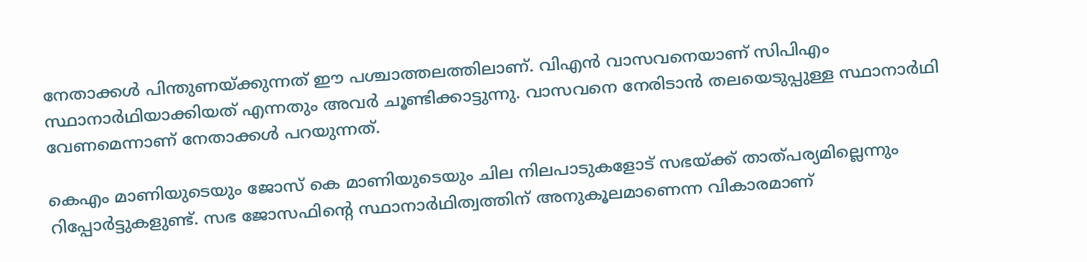നേതാക്കള്‍ പിന്തുണയ്ക്കുന്നത് ഈ പശ്ചാത്തലത്തിലാണ്. വിഎന്‍ വാസവനെയാണ് സിപിഎം സ്ഥാനാര്‍ഥിയാക്കിയത് എന്നതും അവര്‍ ചൂണ്ടിക്കാട്ടുന്നു. വാസവനെ നേരിടാന്‍ തലയെടുപ്പുള്ള സ്ഥാനാര്‍ഥി വേണമെന്നാണ് നേതാക്കള്‍ പറയുന്നത്.

കെഎം മാണിയുടെയും ജോസ് കെ മാണിയുടെയും ചില നിലപാടുകളോട് സഭയ്ക്ക് താത്പര്യമില്ലെന്നും റിപ്പോര്‍ട്ടുകളുണ്ട്. സഭ ജോസഫിന്റെ സ്ഥാനാര്‍ഥിത്വത്തിന് അനുകൂലമാണെന്ന വികാരമാണ്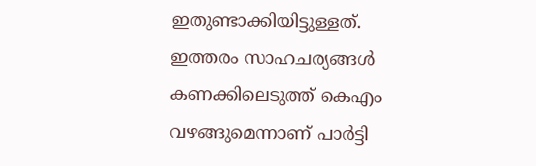ഇതുണ്ടാക്കിയിട്ടുള്ളത്. ഇത്തരം സാഹചര്യങ്ങള്‍ കണക്കിലെടുത്ത് കെഎം വഴങ്ങുമെന്നാണ് പാര്‍ട്ടി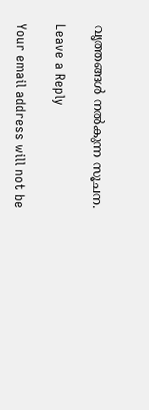വൃത്തങ്ങള്‍ നല്‍കുന്ന സൂചന.

Leave a Reply

Your email address will not be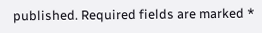published. Required fields are marked *